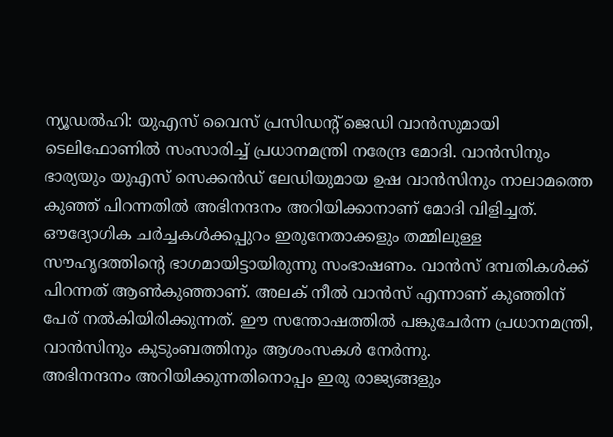ന്യൂഡൽഹി: യുഎസ് വൈസ് പ്രസിഡന്റ് ജെഡി വാൻസുമായി ടെലിഫോണിൽ സംസാരിച്ച് പ്രധാനമന്ത്രി നരേന്ദ്ര മോദി. വാൻസിനും ഭാര്യയും യുഎസ് സെക്കൻഡ് ലേഡിയുമായ ഉഷ വാൻസിനും നാലാമത്തെ കുഞ്ഞ് പിറന്നതിൽ അഭിനന്ദനം അറിയിക്കാനാണ് മോദി വിളിച്ചത്. ഔദ്യോഗിക ചർച്ചകൾക്കപ്പുറം ഇരുനേതാക്കളും തമ്മിലുള്ള സൗഹൃദത്തിന്റെ ഭാഗമായിട്ടായിരുന്നു സംഭാഷണം. വാൻസ് ദമ്പതികൾക്ക് പിറന്നത് ആൺകുഞ്ഞാണ്. അലക് നീൽ വാൻസ് എന്നാണ് കുഞ്ഞിന് പേര് നൽകിയിരിക്കുന്നത്. ഈ സന്തോഷത്തിൽ പങ്കുചേർന്ന പ്രധാനമന്ത്രി, വാൻസിനും കുടുംബത്തിനും ആശംസകൾ നേർന്നു.
അഭിനന്ദനം അറിയിക്കുന്നതിനൊപ്പം ഇരു രാജ്യങ്ങളും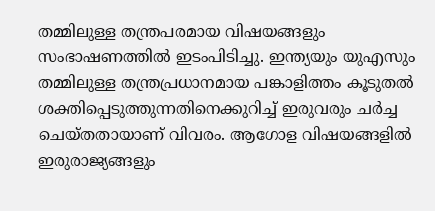തമ്മിലുള്ള തന്ത്രപരമായ വിഷയങ്ങളും സംഭാഷണത്തിൽ ഇടംപിടിച്ചു. ഇന്ത്യയും യുഎസും തമ്മിലുള്ള തന്ത്രപ്രധാനമായ പങ്കാളിത്തം കൂടുതൽ ശക്തിപ്പെടുത്തുന്നതിനെക്കുറിച്ച് ഇരുവരും ചർച്ച ചെയ്തതായാണ് വിവരം. ആഗോള വിഷയങ്ങളിൽ ഇരുരാജ്യങ്ങളും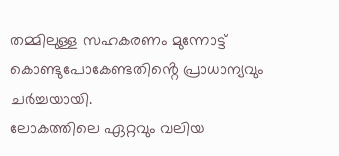തമ്മിലുള്ള സഹകരണം മുന്നോട്ട് കൊണ്ടുപോകേണ്ടതിൻ്റെ പ്രാധാന്യവും ചർച്ചയായി.
ലോകത്തിലെ ഏറ്റവും വലിയ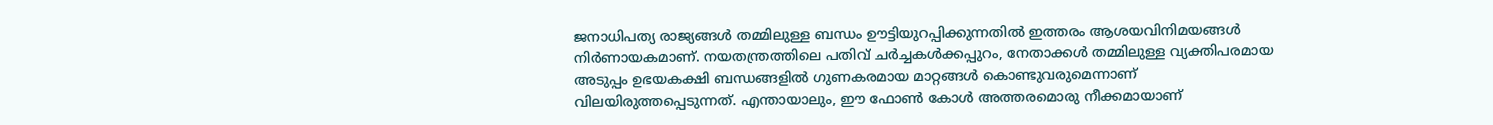ജനാധിപത്യ രാജ്യങ്ങൾ തമ്മിലുള്ള ബന്ധം ഊട്ടിയുറപ്പിക്കുന്നതിൽ ഇത്തരം ആശയവിനിമയങ്ങൾ നിർണായകമാണ്. നയതന്ത്രത്തിലെ പതിവ് ചർച്ചകൾക്കപ്പുറം, നേതാക്കൾ തമ്മിലുള്ള വ്യക്തിപരമായ അടുപ്പം ഉഭയകക്ഷി ബന്ധങ്ങളിൽ ഗുണകരമായ മാറ്റങ്ങൾ കൊണ്ടുവരുമെന്നാണ് വിലയിരുത്തപ്പെടുന്നത്. എന്തായാലും, ഈ ഫോൺ കോൾ അത്തരമൊരു നീക്കമായാണ്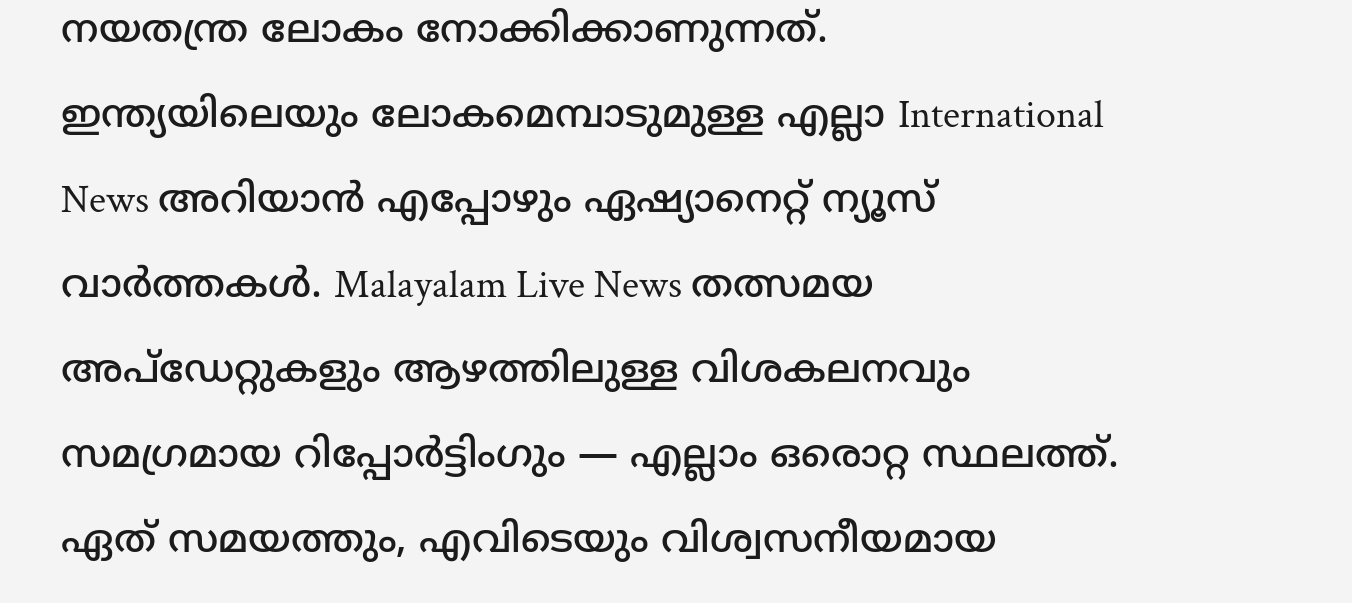നയതന്ത്ര ലോകം നോക്കിക്കാണുന്നത്.
ഇന്ത്യയിലെയും ലോകമെമ്പാടുമുള്ള എല്ലാ International News അറിയാൻ എപ്പോഴും ഏഷ്യാനെറ്റ് ന്യൂസ് വാർത്തകൾ. Malayalam Live News തത്സമയ അപ്ഡേറ്റുകളും ആഴത്തിലുള്ള വിശകലനവും സമഗ്രമായ റിപ്പോർട്ടിംഗും — എല്ലാം ഒരൊറ്റ സ്ഥലത്ത്. ഏത് സമയത്തും, എവിടെയും വിശ്വസനീയമായ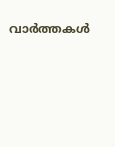വാർത്തകൾ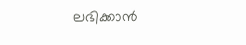ലഭിക്കാൻ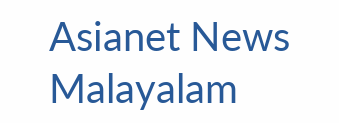Asianet News Malayalam